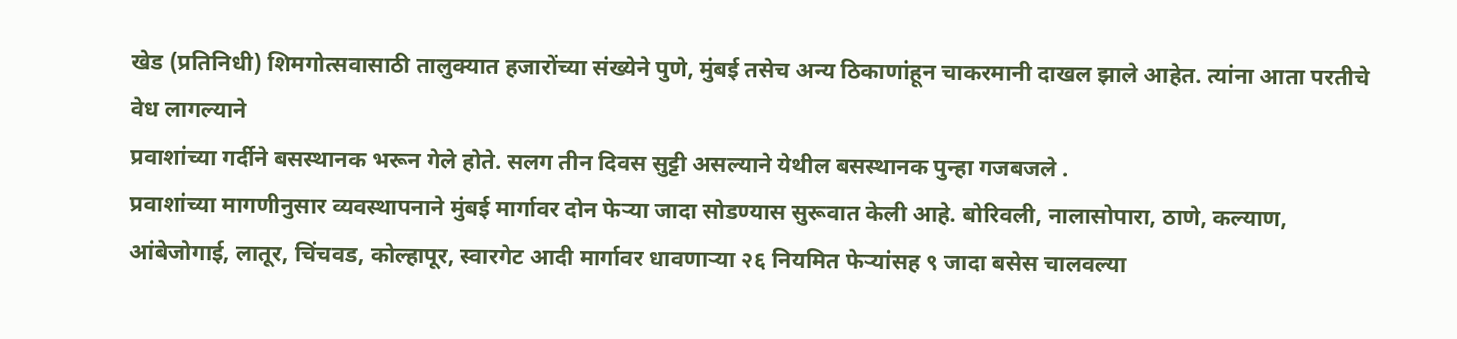खेड (प्रतिनिधी) शिमगोत्सवासाठी तालुक्यात हजारोंच्या संख्येने पुणे, मुंबई तसेच अन्य ठिकाणांहून चाकरमानी दाखल झाले आहेत. त्यांना आता परतीचे वेध लागल्याने
प्रवाशांच्या गर्दीने बसस्थानक भरून गेले होते. सलग तीन दिवस सुट्टी असल्याने येथील बसस्थानक पुन्हा गजबजले .
प्रवाशांच्या मागणीनुसार व्यवस्थापनाने मुंबई मार्गावर दोन फेऱ्या जादा सोडण्यास सुरूवात केली आहे. बोरिवली, नालासोपारा, ठाणे, कल्याण, आंबेजोगाई, लातूर, चिंचवड, कोल्हापूर, स्वारगेट आदी मार्गावर धावणाऱ्या २६ नियमित फेऱ्यांसह ९ जादा बसेस चालवल्या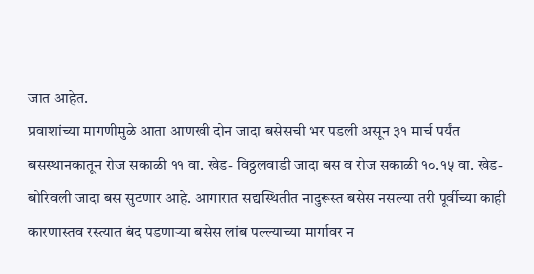जात आहेत.
प्रवाशांच्या मागणीमुळे आता आणखी दोन जादा बसेसची भर पडली असून ३१ मार्च पर्यंत बसस्थानकातून रोज सकाळी ११ वा. खेड- विठ्ठलवाडी जादा बस व रोज सकाळी १०.१५ वा. खेड-बोरिवली जादा बस सुटणार आहे. आगारात सद्यस्थितीत नादुरूस्त बसेस नसल्या तरी पूर्वीच्या काही कारणास्तव रस्त्यात बंद पडणाऱ्या बसेस लांब पल्ल्याच्या मार्गावर न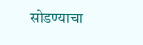सोडण्याचा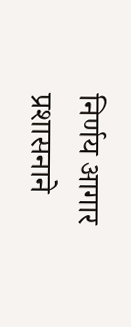निर्णय आगार प्रशासनाने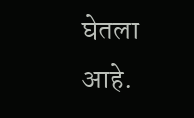घेतला आहे.